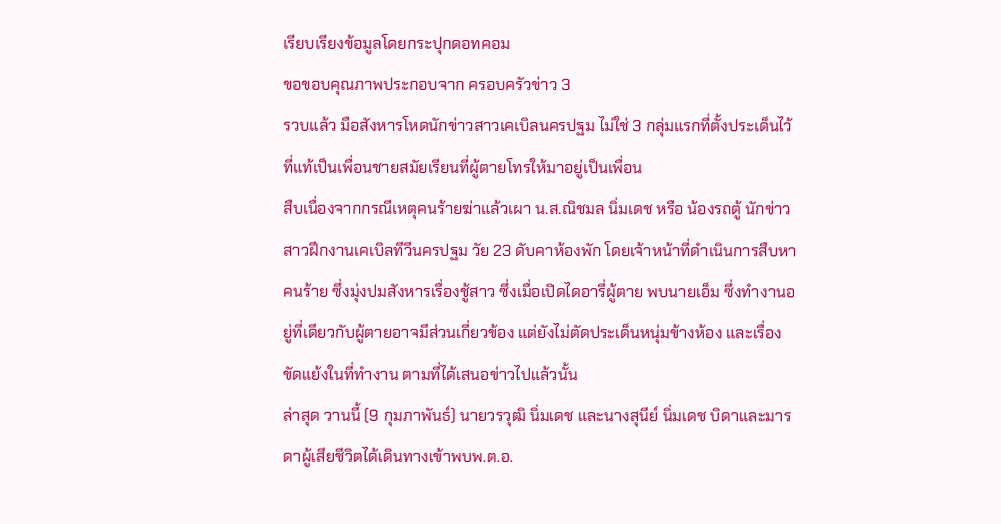เรียบเรียงข้อมูลโดยกระปุกดอทคอม
ขอขอบคุณภาพประกอบจาก ครอบครัวข่าว 3
รวบแล้ว มือสังหารโหดนักข่าวสาวเคเบิลนครปฐม ไม่ใช่ 3 กลุ่มแรกที่ตั้งประเด็นไว้ ที่แท้เป็นเพื่อนชายสมัยเรียนที่ผู้ตายโทรให้มาอยู่เป็นเพื่อน
สืบเนื่องจากกรณีเหตุคนร้ายฆ่าแล้วเผา น.ส.ณิชมล นิ่มเดช หรือ น้องรถตู้ นักข่าวสาวฝึกงานเคเบิลทีวีนครปฐม วัย 23 ดับคาห้องพัก โดยเจ้าหน้าที่ดำเนินการสืบหาคนร้าย ซึ่งมุ่งปมสังหารเรื่องชู้สาว ซึ่งเมื่อเปิดไดอารี่ผู้ตาย พบนายเอ็ม ซึ่งทำงานอยู่ที่เดียวกับผู้ตายอาจมีส่วนเกี่ยวข้อง แต่ยังไม่ตัดประเด็นหนุ่มข้างห้อง และเรื่องขัดแย้งในที่ทำงาน ตามที่ได้เสนอข่าวไปแล้วนั้น
ล่าสุด วานนี้ (9 กุมภาพันธ์) นายวรวุฒิ นิ่มเดช และนางสุนีย์ นิ่มเดช บิดาและมารดาผู้เสียชีวิตได้เดินทางเข้าพบพ.ต.อ.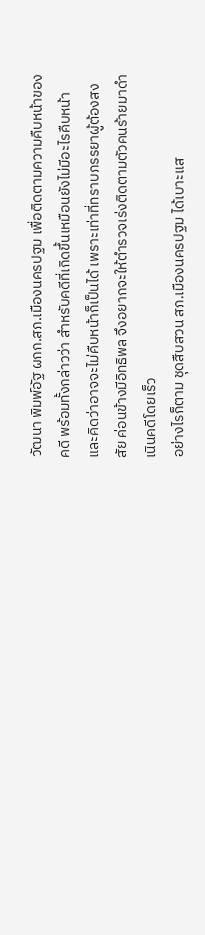วัฒนา พิมพ์อัฐ ผกก.สภ.เมืองนครปฐม เพื่อติดตามความคืบหน้าของคดี พร้อมทั้งกล่าวว่า สำหรับคดีที่เกิดขึ้นเหมือนยังไม่มีอะไรคืบหน้า และคิดว่าอาจจะไม่คืบหน้าก็เป็นได้ เพราะเท่าที่ทราบภรรยาผู้ต้องสงสัย ค่อนข้างมีอิทธิพล จึงอยากจะให้ตำรวจเร่งติดตามตัวคนร้ายมาดำเนินคดีโดยเร็ว
อย่างไรก็ตาม ชุดสืบสวน สภ.เมืองนครปฐม ได้เบาะแส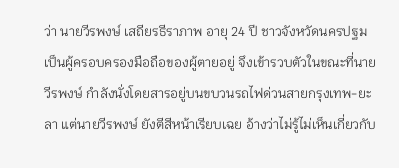ว่า นายวีรพงษ์ เสถียรธีราภาพ อายุ 24 ปี ชาวจังหวัดนครปฐม เป็นผู้ครอบครองมือถือของผู้ตายอยู่ จึงเข้ารวบตัวในขณะที่นายวีรพงษ์ กำลังนั่งโดยสารอยู่บนขบวนรถไฟด่วนสายกรุงเทพ-ยะลา แต่นายวีรพงษ์ ยังตีสีหน้าเรียบเฉย อ้างว่าไม่รู้ไม่เห็นเกี่ยวกับ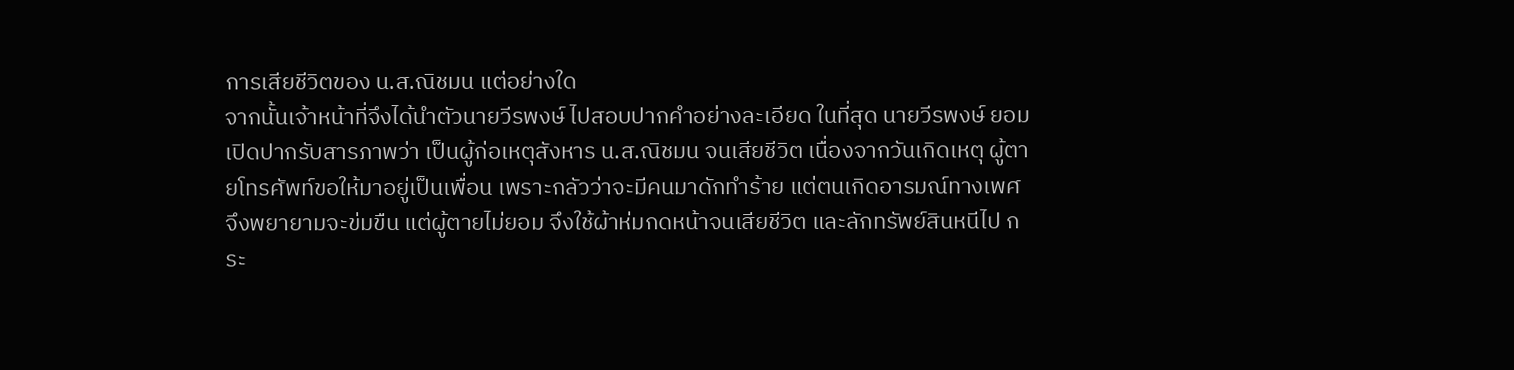การเสียชีวิตของ น.ส.ณิชมน แต่อย่างใด
จากนั้นเจ้าหน้าที่จึงได้นำตัวนายวีรพงษ์ ไปสอบปากคำอย่างละเอียด ในที่สุด นายวีรพงษ์ ยอมเปิดปากรับสารภาพว่า เป็นผู้ก่อเหตุสังหาร น.ส.ณิชมน จนเสียชีวิต เนื่องจากวันเกิดเหตุ ผู้ตายโทรศัพท์ขอให้มาอยู่เป็นเพื่อน เพราะกลัวว่าจะมีคนมาดักทำร้าย แต่ตนเกิดอารมณ์ทางเพศจึงพยายามจะข่มขืน แต่ผู้ตายไม่ยอม จึงใช้ผ้าห่มกดหน้าจนเสียชีวิต และลักทรัพย์สินหนีไป กระ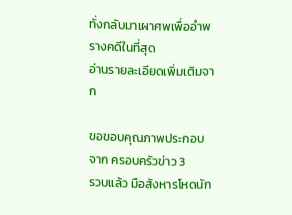ทั่งกลับมาเผาศพเพื่ออำพรางคดีในที่สุด
อ่านรายละเอียดเพิ่มเติมจาก

ขอขอบคุณภาพประกอบจาก ครอบครัวข่าว 3
รวบแล้ว มือสังหารโหดนัก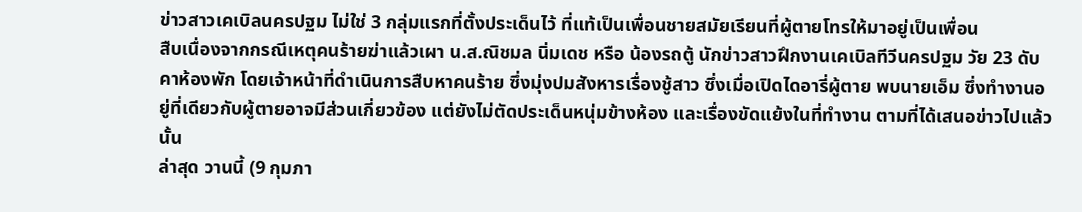ข่าวสาวเคเบิลนครปฐม ไม่ใช่ 3 กลุ่มแรกที่ตั้งประเด็นไว้ ที่แท้เป็นเพื่อนชายสมัยเรียนที่ผู้ตายโทรให้มาอยู่เป็นเพื่อน
สืบเนื่องจากกรณีเหตุคนร้ายฆ่าแล้วเผา น.ส.ณิชมล นิ่มเดช หรือ น้องรถตู้ นักข่าวสาวฝึกงานเคเบิลทีวีนครปฐม วัย 23 ดับคาห้องพัก โดยเจ้าหน้าที่ดำเนินการสืบหาคนร้าย ซึ่งมุ่งปมสังหารเรื่องชู้สาว ซึ่งเมื่อเปิดไดอารี่ผู้ตาย พบนายเอ็ม ซึ่งทำงานอยู่ที่เดียวกับผู้ตายอาจมีส่วนเกี่ยวข้อง แต่ยังไม่ตัดประเด็นหนุ่มข้างห้อง และเรื่องขัดแย้งในที่ทำงาน ตามที่ได้เสนอข่าวไปแล้วนั้น
ล่าสุด วานนี้ (9 กุมภา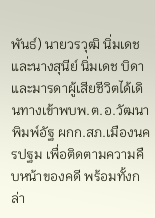พันธ์) นายวรวุฒิ นิ่มเดช และนางสุนีย์ นิ่มเดช บิดาและมารดาผู้เสียชีวิตได้เดินทางเข้าพบพ.ต.อ.วัฒนา พิมพ์อัฐ ผกก.สภ.เมืองนครปฐม เพื่อติดตามความคืบหน้าของคดี พร้อมทั้งกล่า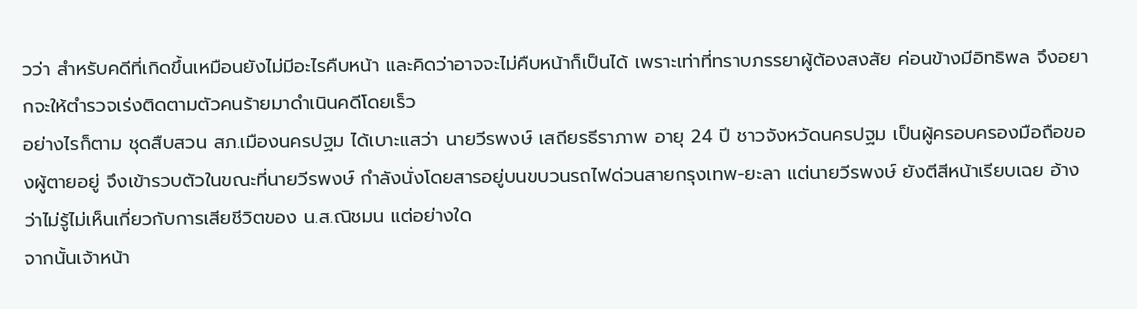วว่า สำหรับคดีที่เกิดขึ้นเหมือนยังไม่มีอะไรคืบหน้า และคิดว่าอาจจะไม่คืบหน้าก็เป็นได้ เพราะเท่าที่ทราบภรรยาผู้ต้องสงสัย ค่อนข้างมีอิทธิพล จึงอยากจะให้ตำรวจเร่งติดตามตัวคนร้ายมาดำเนินคดีโดยเร็ว
อย่างไรก็ตาม ชุดสืบสวน สภ.เมืองนครปฐม ได้เบาะแสว่า นายวีรพงษ์ เสถียรธีราภาพ อายุ 24 ปี ชาวจังหวัดนครปฐม เป็นผู้ครอบครองมือถือของผู้ตายอยู่ จึงเข้ารวบตัวในขณะที่นายวีรพงษ์ กำลังนั่งโดยสารอยู่บนขบวนรถไฟด่วนสายกรุงเทพ-ยะลา แต่นายวีรพงษ์ ยังตีสีหน้าเรียบเฉย อ้างว่าไม่รู้ไม่เห็นเกี่ยวกับการเสียชีวิตของ น.ส.ณิชมน แต่อย่างใด
จากนั้นเจ้าหน้า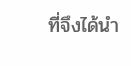ที่จึงได้นำ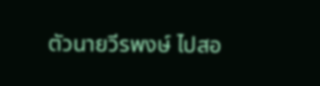ตัวนายวีรพงษ์ ไปสอ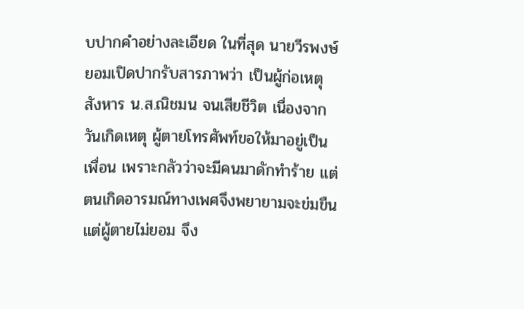บปากคำอย่างละเอียด ในที่สุด นายวีรพงษ์ ยอมเปิดปากรับสารภาพว่า เป็นผู้ก่อเหตุสังหาร น.ส.ณิชมน จนเสียชีวิต เนื่องจากวันเกิดเหตุ ผู้ตายโทรศัพท์ขอให้มาอยู่เป็นเพื่อน เพราะกลัวว่าจะมีคนมาดักทำร้าย แต่ตนเกิดอารมณ์ทางเพศจึงพยายามจะข่มขืน แต่ผู้ตายไม่ยอม จึง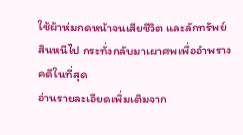ใช้ผ้าห่มกดหน้าจนเสียชีวิต และลักทรัพย์สินหนีไป กระทั่งกลับมาเผาศพเพื่ออำพรางคดีในที่สุด
อ่านรายละเอียดเพิ่มเติมจาก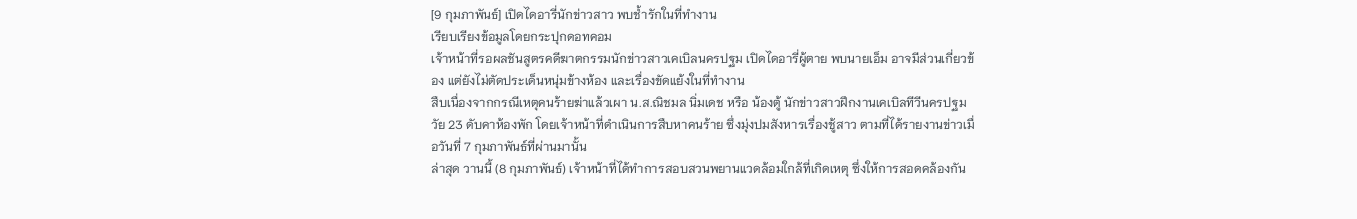[9 กุมภาพันธ์] เปิดไดอารี่นักข่าวสาว พบช้ำรักในที่ทำงาน
เรียบเรียงข้อมูลโดยกระปุกดอทคอม
เจ้าหน้าที่รอผลชันสูตรคดีฆาตกรรมนักข่าวสาวเคเบิลนครปฐม เปิดไดอารี่ผู้ตาย พบนายเอ็ม อาจมีส่วนเกี่ยวข้อง แต่ยังไม่ตัดประเด็นหนุ่มข้างห้อง และเรื่องขัดแย้งในที่ทำงาน
สืบเนื่องจากกรณีเหตุคนร้ายฆ่าแล้วเผา น.ส.ณิชมล นิ่มเดช หรือ น้องตู้ นักข่าวสาวฝึกงานเคเบิลทีวีนครปฐม วัย 23 ดับคาห้องพัก โดยเจ้าหน้าที่ดำเนินการสืบหาคนร้าย ซึ่งมุ่งปมสังหารเรื่องชู้สาว ตามที่ได้รายงานข่าวเมื่อวันที่ 7 กุมภาพันธ์ที่ผ่านมานั้น
ล่าสุด วานนี้ (8 กุมภาพันธ์) เจ้าหน้าที่ได้ทำการสอบสวนพยานแวดล้อมใกล้ที่เกิดเหตุ ซึ่งให้การสอดคล้องกัน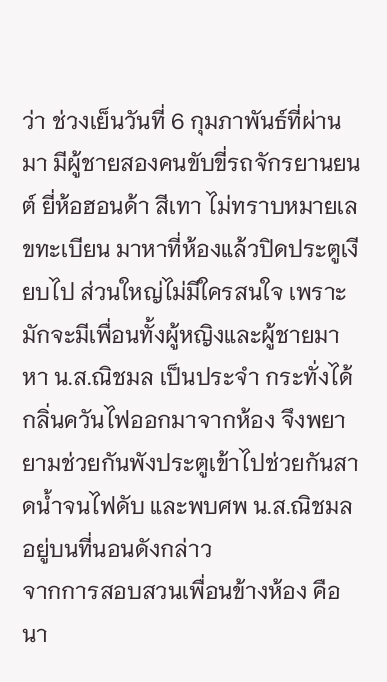ว่า ช่วงเย็นวันที่ 6 กุมภาพันธ์ที่ผ่านมา มีผู้ชายสองคนขับขี่รถจักรยานยนต์ ยี่ห้อฮอนด้า สีเทา ไม่ทราบหมายเลขทะเบียน มาหาที่ห้องแล้วปิดประตูเงียบไป ส่วนใหญ่ไม่มีใครสนใจ เพราะมักจะมีเพื่อนทั้งผู้หญิงและผู้ชายมาหา น.ส.ณิชมล เป็นประจำ กระทั่งได้กลิ่นควันไฟออกมาจากห้อง จึงพยายามช่วยกันพังประตูเข้าไปช่วยกันสาดน้ำจนไฟดับ และพบศพ น.ส.ณิชมล อยู่บนที่นอนดังกล่าว
จากการสอบสวนเพื่อนข้างห้อง คือ นา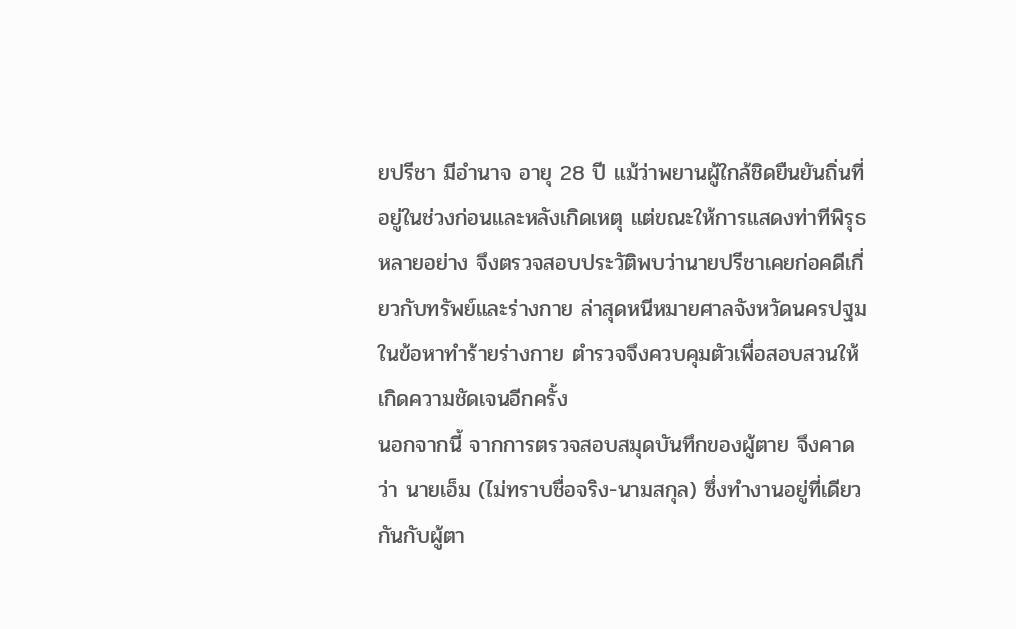ยปรีชา มีอำนาจ อายุ 28 ปี แม้ว่าพยานผู้ใกล้ชิดยืนยันถิ่นที่อยู่ในช่วงก่อนและหลังเกิดเหตุ แต่ขณะให้การแสดงท่าทีพิรุธหลายอย่าง จึงตรวจสอบประวัติพบว่านายปรีชาเคยก่อคดีเกี่ยวกับทรัพย์และร่างกาย ล่าสุดหนีหมายศาลจังหวัดนครปฐม ในข้อหาทำร้ายร่างกาย ตำรวจจึงควบคุมตัวเพื่อสอบสวนให้เกิดความชัดเจนอีกครั้ง
นอกจากนี้ จากการตรวจสอบสมุดบันทึกของผู้ตาย จึงคาดว่า นายเอ็ม (ไม่ทราบชื่อจริง-นามสกุล) ซึ่งทำงานอยู่ที่เดียวกันกับผู้ตา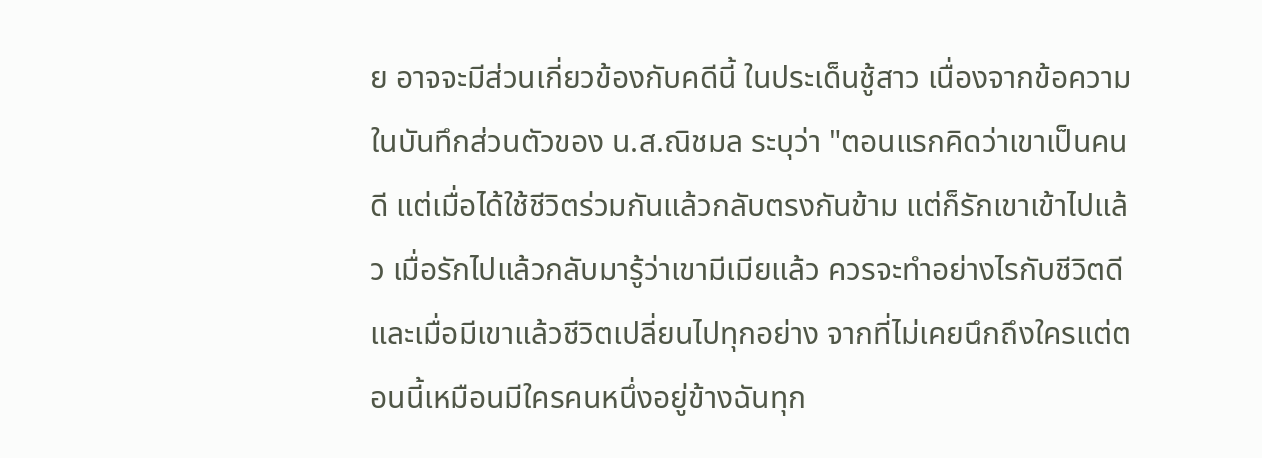ย อาจจะมีส่วนเกี่ยวข้องกับคดีนี้ ในประเด็นชู้สาว เนื่องจากข้อความในบันทึกส่วนตัวของ น.ส.ณิชมล ระบุว่า "ตอนแรกคิดว่าเขาเป็นคนดี แต่เมื่อได้ใช้ชีวิตร่วมกันแล้วกลับตรงกันข้าม แต่ก็รักเขาเข้าไปแล้ว เมื่อรักไปแล้วกลับมารู้ว่าเขามีเมียแล้ว ควรจะทำอย่างไรกับชีวิตดี และเมื่อมีเขาแล้วชีวิตเปลี่ยนไปทุกอย่าง จากที่ไม่เคยนึกถึงใครแต่ตอนนี้เหมือนมีใครคนหนึ่งอยู่ข้างฉันทุก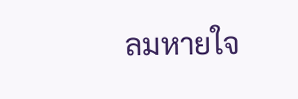ลมหายใจ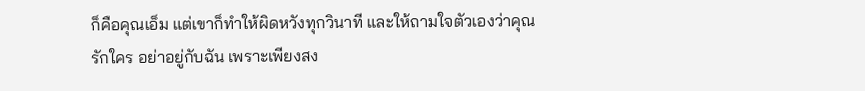ก็คือคุณเอ็ม แต่เขาก็ทำให้ผิดหวังทุกวินาที และให้ถามใจตัวเองว่าคุณรักใคร อย่าอยู่กับฉัน เพราะเพียงสง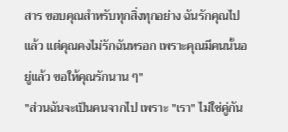สาร ขอบคุณสำหรับทุกสิ่งทุกอย่าง ฉันรักคุณไปแล้ว แต่คุณคงไม่รักฉันหรอก เพราะคุณมีคนนั้นอยู่แล้ว ขอให้คุณรักนาน ๆ"
"ส่วนฉันจะเป็นคนจากไป เพราะ "เรา" ไม่ใช่คู่กัน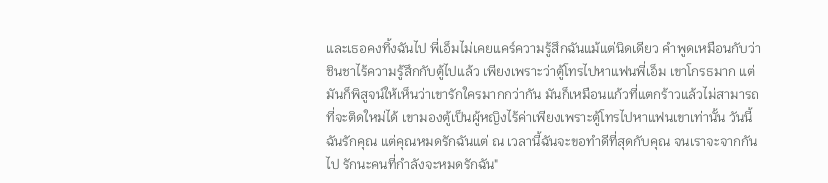และเธอคงทิ้งฉันไป พี่เอ็มไม่เคยแคร์ความรู้สึกฉันแม้แต่นิดเดียว คำพูดเหมือนกับว่าชินชาไร้ความรู้สึกกับตู้ไปแล้ว เพียงเพราะว่าตู้โทรไปหาแฟนพี่เอ็ม เขาโกรธมาก แต่มันก็พิสูจน์ให้เห็นว่าเขารักใครมากกว่ากัน มันก็เหมือนแก้วที่แตกร้าวแล้วไม่สามารถที่จะติดใหม่ได้ เขามองตู้เป็นผู้หญิงไร้ค่าเพียงเพราะตู้โทรไปหาแฟนเขาเท่านั้น วันนี้ฉันรักคุณ แต่คุณหมดรักฉันแต่ ณ เวลานี้ฉันจะขอทำดีที่สุดกับคุณ จนเราจะจากกันไป รักนะคนที่กำลังจะหมดรักฉัน"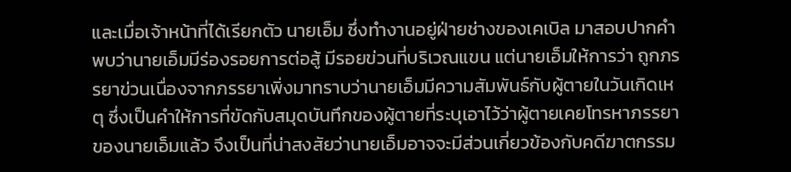และเมื่อเจ้าหน้าที่ได้เรียกตัว นายเอ็ม ซึ่งทำงานอยู่ฝ่ายช่างของเคเบิล มาสอบปากคำ พบว่านายเอ็มมีร่องรอยการต่อสู้ มีรอยข่วนที่บริเวณแขน แต่นายเอ็มให้การว่า ถูกภรรยาข่วนเนื่องจากภรรยาเพิ่งมาทราบว่านายเอ็มมีความสัมพันธ์กับผู้ตายในวันเกิดเหตุ ซึ่งเป็นคำให้การที่ขัดกับสมุดบันทึกของผู้ตายที่ระบุเอาไว้ว่าผู้ตายเคยโทรหาภรรยาของนายเอ็มแล้ว จึงเป็นที่น่าสงสัยว่านายเอ็มอาจจะมีส่วนเกี่ยวข้องกับคดีฆาตกรรม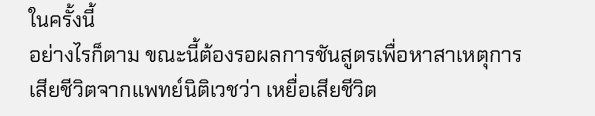ในครั้งนี้
อย่างไรก็ตาม ขณะนี้ต้องรอผลการชันสูตรเพื่อหาสาเหตุการเสียชีวิตจากแพทย์นิติเวชว่า เหยื่อเสียชีวิต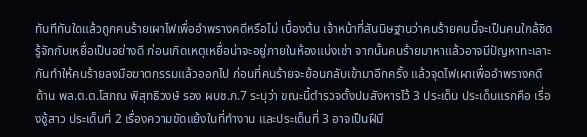ทันทีทันใดแล้วถูกคนร้ายเผาไฟเพื่ออำพรางคดีหรือไม่ เบื้องต้น เจ้าหน้าที่สันนิษฐานว่าคนร้ายคนนี้จะเป็นคนใกล้ชิดรู้จักกับเหยื่อเป็นอย่างดี ก่อนเกิดเหตุเหยื่อน่าจะอยู่ภายในห้องแบ่งเช่า จากนั้นคนร้ายมาหาแล้วอาจมีปัญหาทะเลาะกันทำให้คนร้ายลงมือฆาตกรรมแล้วออกไป ก่อนที่คนร้ายจะย้อนกลับเข้ามาอีกครั้ง แล้วจุดไฟเผาเพื่ออำพรางคดี
ด้าน พล.ต.ต.โสภณ พิสุทธิวงษ์ รอง ผบช.ภ.7 ระบุว่า ขณะนี้ตำรวจตั้งปมสังหารไว้ 3 ประเด็น ประเด็นแรกคือ เรื่องชู้สาว ประเด็นที่ 2 เรื่องความขัดแย้งในที่ทำงาน และประเด็นที่ 3 อาจเป็นฝีมื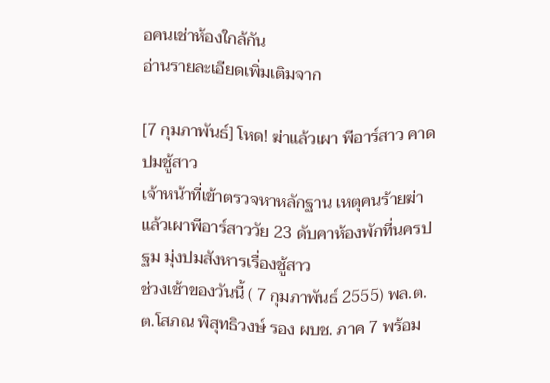อคนเช่าห้องใกล้กัน
อ่านรายละเอียดเพิ่มเติมจาก

[7 กุมภาพันธ์] โหด! ฆ่าแล้วเผา พีอาร์สาว คาดปมชู้สาว
เจ้าหน้าที่เข้าตรวจหาหลักฐาน เหตุคนร้ายฆ่าแล้วเผาพีอาร์สาววัย 23 ดับคาห้องพักที่นครปฐม มุ่งปมสังหารเรื่องชู้สาว
ช่วงเช้าของวันนี้ ( 7 กุมภาพันธ์ 2555) พล.ต.ต.โสภณ พิสุทธิวงษ์ รอง ผบช. ภาค 7 พร้อม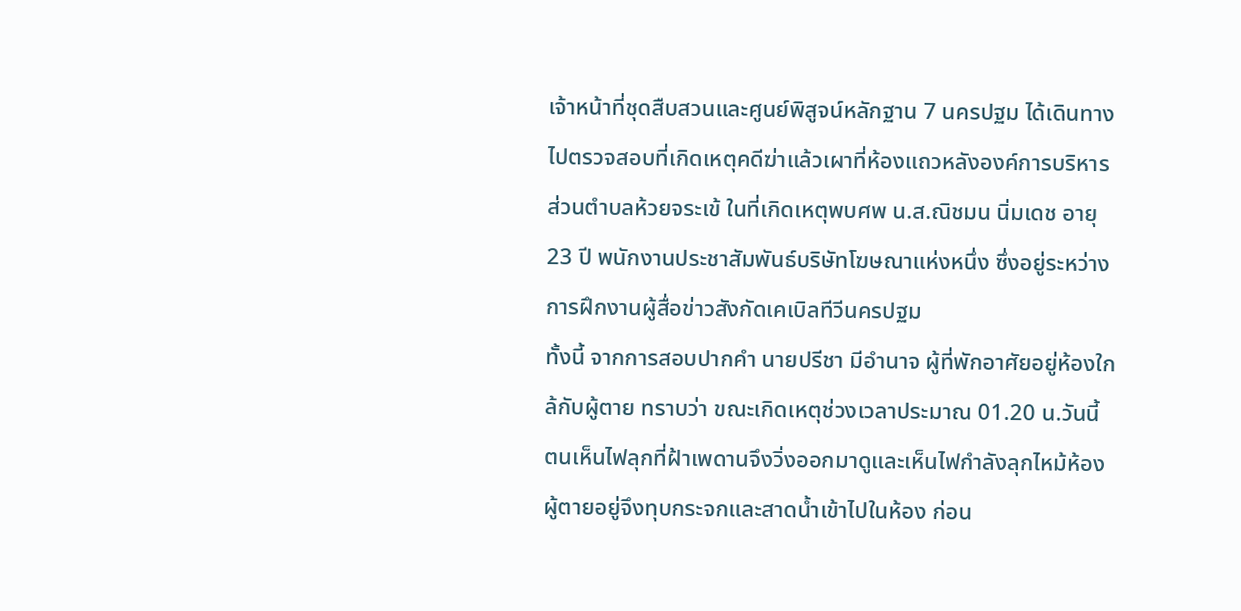เจ้าหน้าที่ชุดสืบสวนและศูนย์พิสูจน์หลักฐาน 7 นครปฐม ได้เดินทางไปตรวจสอบที่เกิดเหตุคดีฆ่าแล้วเผาที่ห้องแถวหลังองค์การบริหารส่วนตำบลห้วยจระเข้ ในที่เกิดเหตุพบศพ น.ส.ณิชมน นิ่มเดช อายุ 23 ปี พนักงานประชาสัมพันธ์บริษัทโฆษณาแห่งหนึ่ง ซึ่งอยู่ระหว่างการฝึกงานผู้สื่อข่าวสังกัดเคเบิลทีวีนครปฐม
ทั้งนี้ จากการสอบปากคำ นายปรีชา มีอำนาจ ผู้ที่พักอาศัยอยู่ห้องใกล้กับผู้ตาย ทราบว่า ขณะเกิดเหตุช่วงเวลาประมาณ 01.20 น.วันนี้ ตนเห็นไฟลุกที่ฝ้าเพดานจึงวิ่งออกมาดูและเห็นไฟกำลังลุกไหม้ห้องผู้ตายอยู่จึงทุบกระจกและสาดน้ำเข้าไปในห้อง ก่อน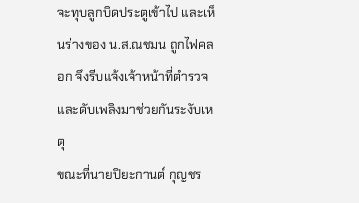จะทุบลูกบิดประตูเข้าไป และเห็นร่างของ น.ส.ณชมน ถูกไฟคลอก จึงรีบแจ้งเจ้าหน้าที่ตำรวจและดับเพลิงมาช่วยกันระงับเหตุ
ขณะที่นายปิยะกานต์ กุญชร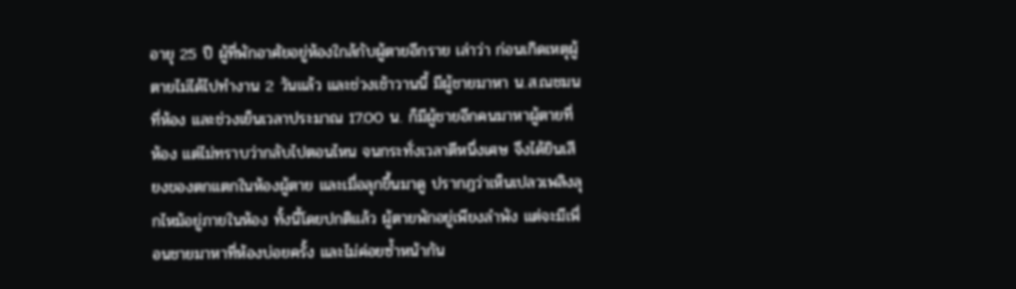อายุ 25 ปี ผู้ที่พักอาศัยอยู่ห้องใกล้กับผู้ตายอีกราย เล่าว่า ก่อนเกิดเหตุผู้ตายไม่ได้ไปทำงาน 2 วันแล้ว และช่วงเช้าวานนี้ มีผู้ชายมาหา น.ส.ณชมน ที่ห้อง และช่วงเย็นเวลาประมาณ 17.00 น. ก็มีผู้ชายอีกคนมาหาผู้ตายที่ห้อง แต่ไม่ทราบว่ากลับไปตอนไหน จนกระทั่งเวลาตีหนึ่งเศษ จึงได้ยินเสียงของตกแตกในห้องผู้ตาย และเมื่อลุกขึ้นมาดู ปรากฎว่าเห็นเปลวเพลิงลุกไหม้อยู่ภายในห้อง ทั้งนี้โดยปกติแล้ว ผู้ตายพักอยู่เพียงลำพัง แต่จะมีเพื่อนชายมาหาที่ห้องบ่อยครั้ง และไม่ค่อยซ้ำหน้ากัน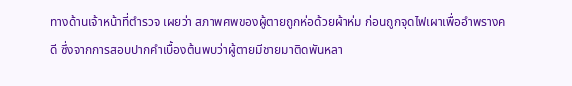ทางด้านเจ้าหน้าที่ตำรวจ เผยว่า สภาพศพของผู้ตายถูกห่อด้วยผ้าห่ม ก่อนถูกจุดไฟเผาเพื่ออำพรางคดี ซึ่งจากการสอบปากคำเบื้องต้นพบว่าผู้ตายมีชายมาติดพันหลา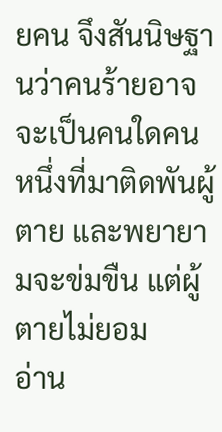ยคน จึงสันนิษฐานว่าคนร้ายอาจจะเป็นคนใดคนหนึ่งที่มาติดพันผู้ตาย และพยายามจะข่มขืน แต่ผู้ตายไม่ยอม
อ่าน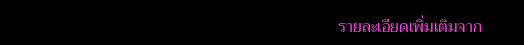รายละเอียดเพิ่มเติมจาก